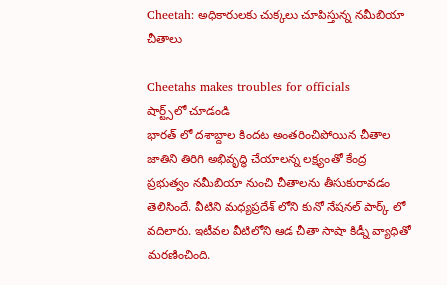Cheetah: అధికారులకు చుక్కలు చూపిస్తున్న నమీబియా చీతాలు

Cheetahs makes troubles for officials
షార్ట్స్‌లో చూడండి
భారత్ లో దశాబ్దాల కిందట అంతరించిపోయిన చీతాల జాతిని తిరిగి అభివృద్ధి చేయాలన్న లక్ష్యంతో కేంద్ర ప్రభుత్వం నమీబియా నుంచి చీతాలను తీసుకురావడం తెలిసిందే. వీటిని మధ్యప్రదేశ్ లోని కునో నేషనల్ పార్క్ లో వదిలారు. ఇటీవల వీటిలోని ఆడ చీతా సాషా కిడ్నీ వ్యాధితో మరణించింది.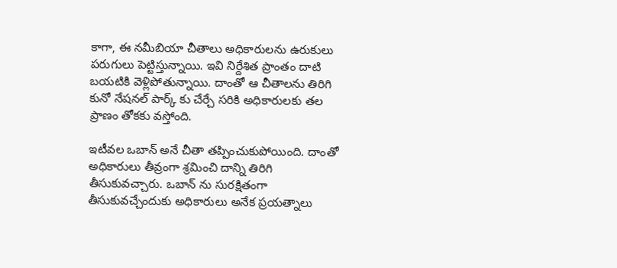కాగా, ఈ నమీబియా చీతాలు అధికారులను ఉరుకులు పరుగులు పెట్టిస్తున్నాయి. ఇవి నిర్దేశిత ప్రాంతం దాటి బయటికి వెళ్లిపోతున్నాయి. దాంతో ఆ చీతాలను తిరిగి కునో నేషనల్ పార్క్ కు చేర్చే సరికి అధికారులకు తల ప్రాణం తోకకు వస్తోంది.

ఇటీవల ఒబాన్ అనే చీతా తప్పించుకుపోయింది. దాంతో అధికారులు తీవ్రంగా శ్రమించి దాన్ని తిరిగి తీసుకువచ్చారు. ఒబాన్ ను సురక్షితంగా తీసుకువచ్చేందుకు అధికారులు అనేక ప్రయత్నాలు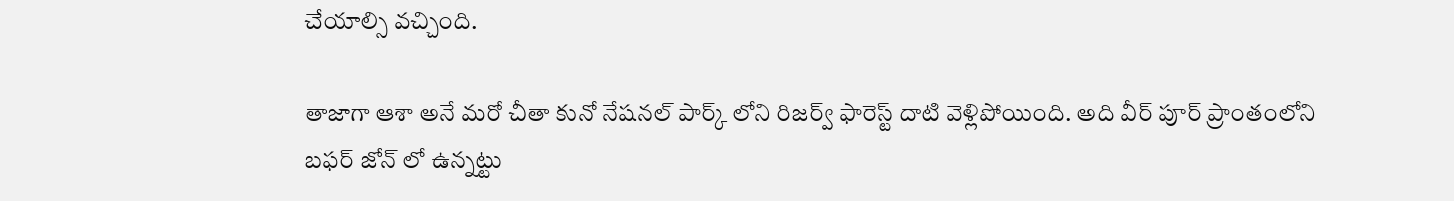చేయాల్సి వచ్చింది.

తాజాగా ఆశా అనే మరో చీతా కునో నేషనల్ పార్క్ లోని రిజర్వ్ ఫారెస్ట్ దాటి వెళ్లిపోయింది. అది వీర్ పూర్ ప్రాంతంలోని బఫర్ జోన్ లో ఉన్నట్టు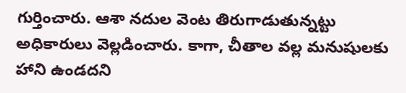గుర్తించారు. ఆశా నదుల వెంట తిరుగాడుతున్నట్టు అధికారులు వెల్లడించారు. కాగా, చీతాల వల్ల మనుషులకు హాని ఉండదని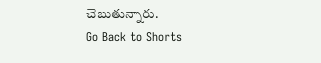చెబుతున్నారు.
Go Back to Shorts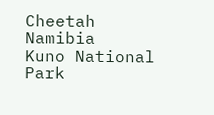Cheetah
Namibia
Kuno National Park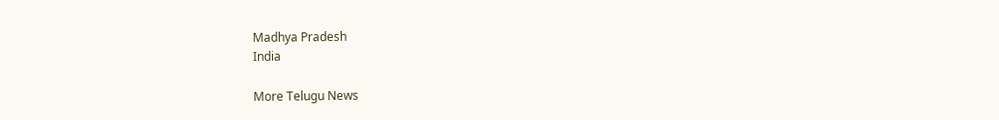Madhya Pradesh
India

More Telugu News